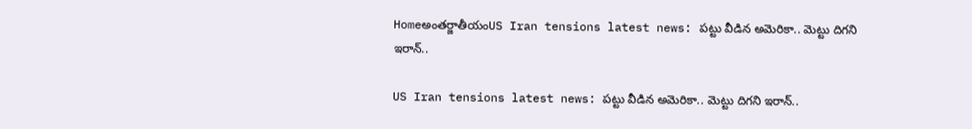Homeఅంతర్జాతీయంUS Iran tensions latest news: పట్టు వీడిన అమెరికా.. మెట్టు దిగని ఇరాన్‌..

US Iran tensions latest news: పట్టు వీడిన అమెరికా.. మెట్టు దిగని ఇరాన్‌..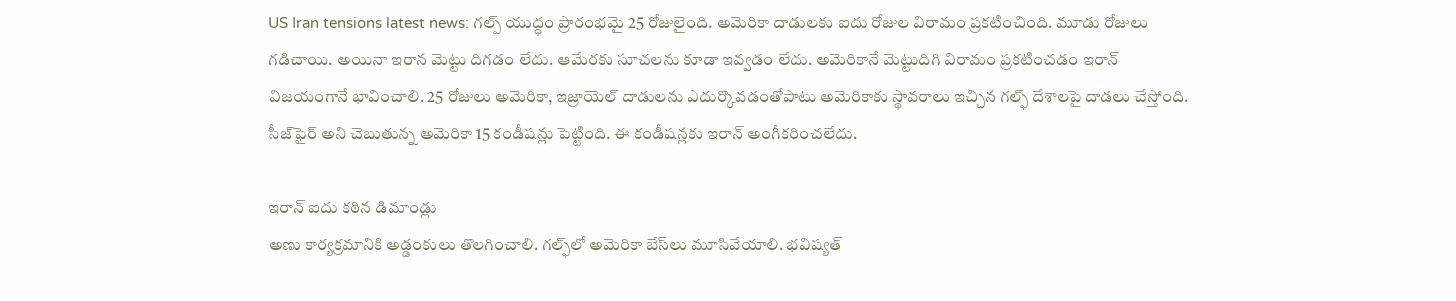US Iran tensions latest news: గల్ప్‌ యుద్ధం ప్రారంభమై 25 రోజులైంది. అమెరికా దాడులకు ఐదు రోజుల విరామం ప్రకటించింది. మూడు రోజులు గడిచాయి. అయినా ఇరాన మెట్టు దిగడం లేదు. ఆమేరకు సూచలను కూడా ఇవ్వడం లేదు. అమెరికానే మెట్టుదిగి విరామం ప్రకటించడం ఇరాన్‌ విజయంగానే భావించాలి. 25 రోజులు అమెరికా, ఇజ్రాయెల్‌ దాడులను ఎదుర్కొవడంతోపాటు అమెరికాకు స్థావరాలు ఇచ్చిన గల్ఫ్‌ దేశాలపై దాడలు చేస్తోంది. సీజ్‌ఫైర్‌ అని చెబుతున్న అమెరికా 15 కండీషన్లు పెట్టింది. ఈ కండీషన్లకు ఇరాన్‌ అంగీకరించలేదు.

ఇరాన్‌ ఐదు కఠిన డిమాండ్లు
అణు కార్యక్రమానికి అడ్డంకులు తొలగించాలి. గల్ఫ్‌లో అమెరికా బేస్‌లు మూసివేయాలి. భవిష్యత్‌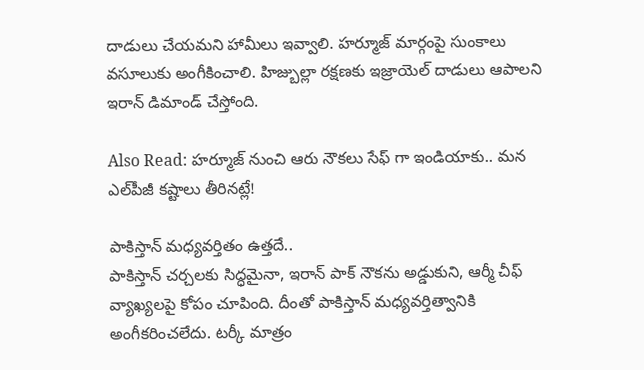దాడులు చేయమని హామీలు ఇవ్వాలి. హర్మూజ్‌ మార్గంపై సుంకాలు వసూలుకు అంగీకించాలి. హిజ్బుల్లా రక్షణకు ఇజ్రాయెల్‌ దాడులు ఆపాలని ఇరాన్‌ డిమాండ్‌ చేస్తోంది.

Also Read: హర్మూజ్‌ నుంచి ఆరు నౌకలు సేఫ్ గా ఇండియాకు.. మన ఎల్‌పీజీ కష్టాలు తీరినట్లే!

పాకిస్తాన్‌ మధ్యవర్తితం ఉత్తదే..
పాకిస్తాన్‌ చర్చలకు సిద్ధమైనా, ఇరాన్‌ పాక్‌ నౌకను అడ్డుకుని, ఆర్మీ చీఫ్‌ వ్యాఖ్యలపై కోపం చూపింది. దీంతో పాకిస్తాన్‌ మధ్యవర్తిత్వానికి అంగీకరించలేదు. టర్కీ మాత్రం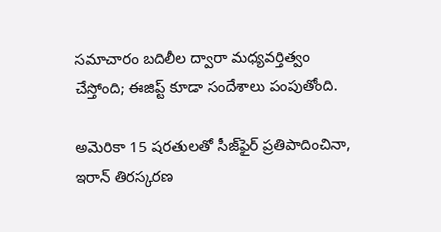సమాచారం బదిలీల ద్వారా మధ్యవర్తిత్వం చేస్తోంది; ఈజిప్ట్‌ కూడా సందేశాలు పంపుతోంది.

అమెరికా 15 షరతులతో సీజ్‌ఫైర్‌ ప్రతిపాదించినా, ఇరాన్‌ తిరస్కరణ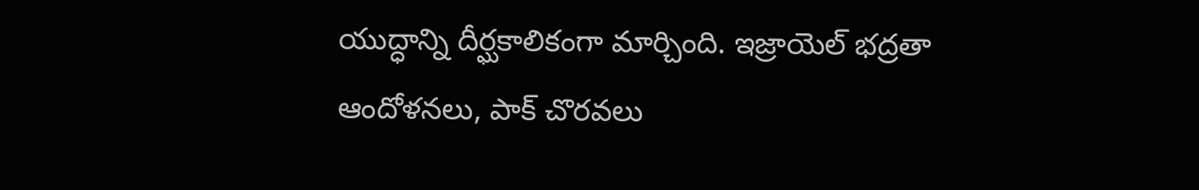యుద్ధాన్ని దీర్ఘకాలికంగా మార్చింది. ఇజ్రాయెల్‌ భద్రతా ఆందోళనలు, పాక్‌ చొరవలు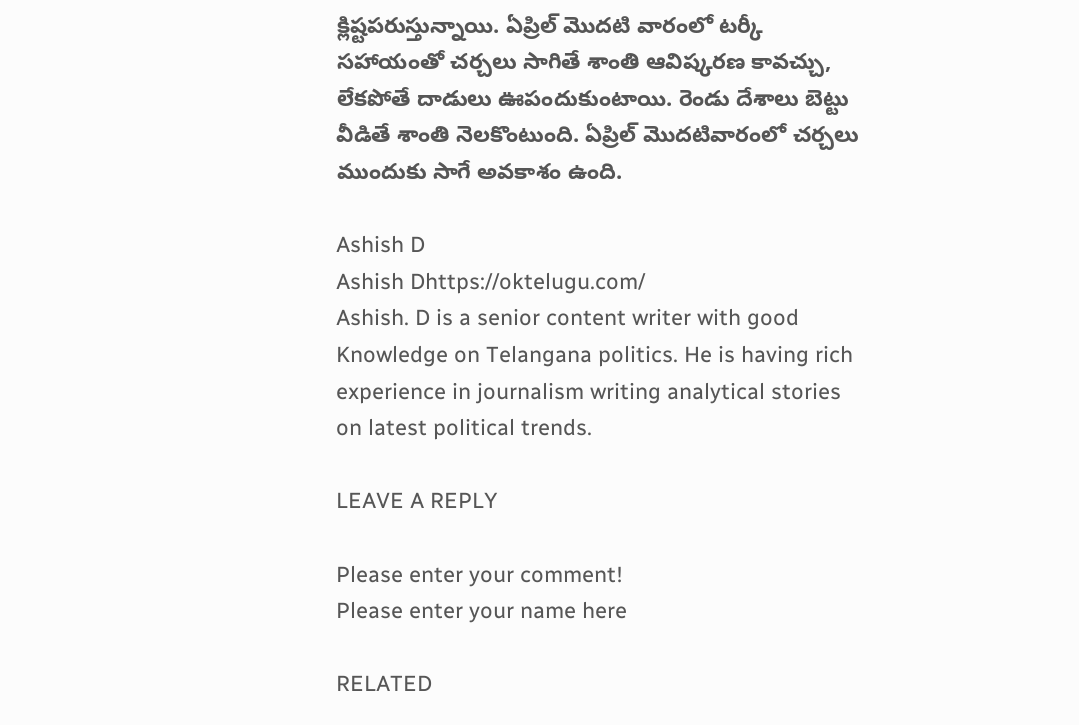క్లిష్టపరుస్తున్నాయి. ఏప్రిల్‌ మొదటి వారంలో టర్కీ సహాయంతో చర్చలు సాగితే శాంతి ఆవిష్కరణ కావచ్చు, లేకపోతే దాడులు ఊపందుకుంటాయి. రెండు దేశాలు బెట్టు వీడితే శాంతి నెలకొంటుంది. ఏప్రిల్‌ మొదటివారంలో చర్చలు ముందుకు సాగే అవకాశం ఉంది.

Ashish D
Ashish Dhttps://oktelugu.com/
Ashish. D is a senior content writer with good Knowledge on Telangana politics. He is having rich experience in journalism writing analytical stories on latest political trends.

LEAVE A REPLY

Please enter your comment!
Please enter your name here

RELATED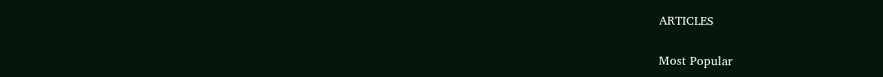ARTICLES

Most Popular